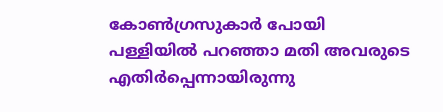കോൺഗ്രസുകാർ പോയി പള്ളിയിൽ പറഞ്ഞാ മതി അവരുടെ എതിർപ്പെന്നായിരുന്നു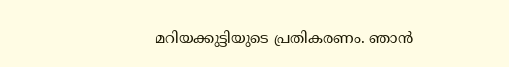മറിയക്കുട്ടിയുടെ പ്രതികരണം. ഞാൻ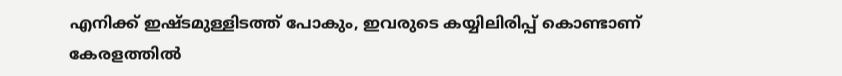എനിക്ക് ഇഷ്ടമുള്ളിടത്ത് പോകും, ഇവരുടെ കയ്യിലിരിപ്പ് കൊണ്ടാണ് കേരളത്തിൽ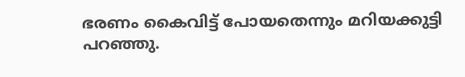ഭരണം കൈവിട്ട് പോയതെന്നും മറിയക്കുട്ടി പറഞ്ഞു.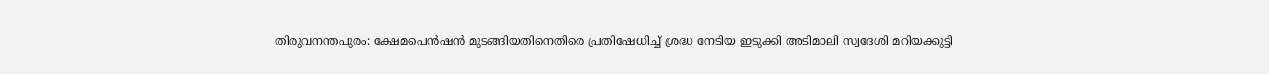തിരുവനന്തപുരം: ക്ഷേമപെൻഷൻ മുടങ്ങിയതിനെതിരെ പ്രതിഷേധിച്ച് ശ്രദ്ധ നേടിയ ഇടുക്കി അടിമാലി സ്വദേശി മറിയക്കുട്ടി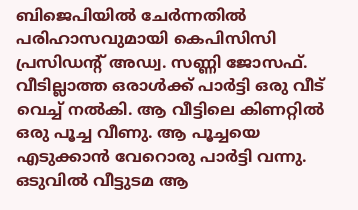ബിജെപിയിൽ ചേർന്നതിൽ പരിഹാസവുമായി കെപിസിസി പ്രസിഡന്‍റ് അഡ്വ. സണ്ണി ജോസഫ്. വീടില്ലാത്ത ഒരാൾക്ക് പാർട്ടി ഒരു വീട് വെച്ച് നൽകി. ആ വീട്ടിലെ കിണറ്റിൽ ഒരു പൂച്ച വീണു. ആ പൂച്ചയെ എടുക്കാൻ വേറൊരു പാർട്ടി വന്നു. ഒടുവിൽ വീട്ടുടമ ആ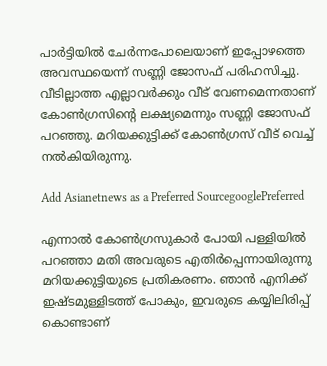പാർട്ടിയിൽ ചേർന്നപോലെയാണ് ഇപ്പോഴത്തെ അവസ്ഥയെന്ന് സണ്ണി ജോസഫ് പരിഹസിച്ചു. വീടില്ലാത്ത എല്ലാവർക്കും വീട് വേണമെന്നതാണ് കോൺഗ്രസിന്റെ ലക്ഷ്യമെന്നും സണ്ണി ജോസഫ് പറഞ്ഞു. മറിയക്കുട്ടിക്ക് കോൺഗ്രസ് വീട് വെച്ച് നൽകിയിരുന്നു.

Add Asianetnews as a Preferred SourcegooglePreferred

എന്നാൽ കോൺഗ്രസുകാർ പോയി പള്ളിയിൽ പറഞ്ഞാ മതി അവരുടെ എതിർപ്പെന്നായിരുന്നു മറിയക്കുട്ടിയുടെ പ്രതികരണം. ഞാൻ എനിക്ക് ഇഷ്ടമുള്ളിടത്ത് പോകും, ഇവരുടെ കയ്യിലിരിപ്പ് കൊണ്ടാണ്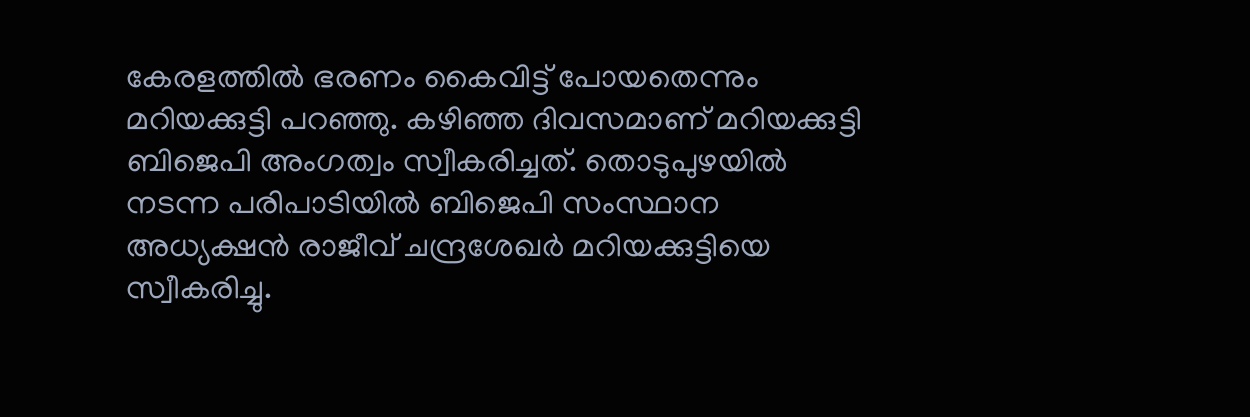കേരളത്തിൽ ഭരണം കൈവിട്ട് പോയതെന്നും മറിയക്കുട്ടി പറഞ്ഞു. കഴിഞ്ഞ ദിവസമാണ് മറിയക്കുട്ടി ബിജെപി അംഗത്വം സ്വീകരിച്ചത്. തൊടുപുഴയിൽ നടന്ന പരിപാടിയിൽ ബിജെപി സംസ്ഥാന അധ്യക്ഷൻ രാജീവ് ചന്ദ്രശേഖർ മറിയക്കുട്ടിയെ സ്വീകരിച്ചു.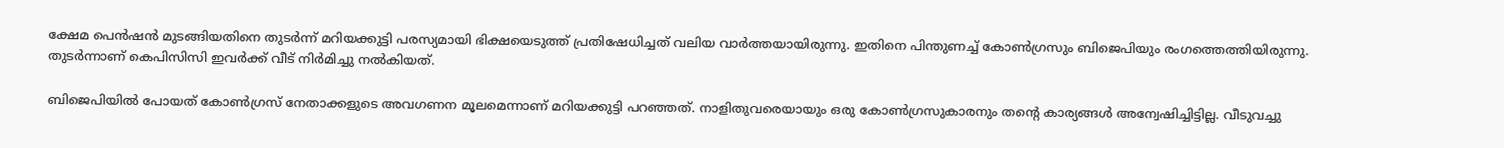ക്ഷേമ പെൻഷൻ മുടങ്ങിയതിനെ തുടർന്ന് മറിയക്കുട്ടി പരസ്യമായി ഭിക്ഷയെടുത്ത് പ്രതിഷേധിച്ചത് വലിയ വാർത്തയായിരുന്നു. ഇതിനെ പിന്തുണച്ച് കോൺഗ്രസും ബിജെപിയും രംഗത്തെത്തിയിരുന്നു. തുടർന്നാണ് കെപിസിസി ഇവർക്ക് വീട് നിർമിച്ചു നൽകിയത്.

ബിജെപിയിൽ പോയത് കോൺഗ്രസ് നേതാക്കളുടെ അവഗണന മൂലമെന്നാണ് മറിയക്കുട്ടി പറഞ്ഞത്. നാളിതുവരെയായും ഒരു കോൺഗ്രസുകാരനും തന്‍റെ കാര്യങ്ങൾ അന്വേഷിച്ചിട്ടില്ല. വീടുവച്ചു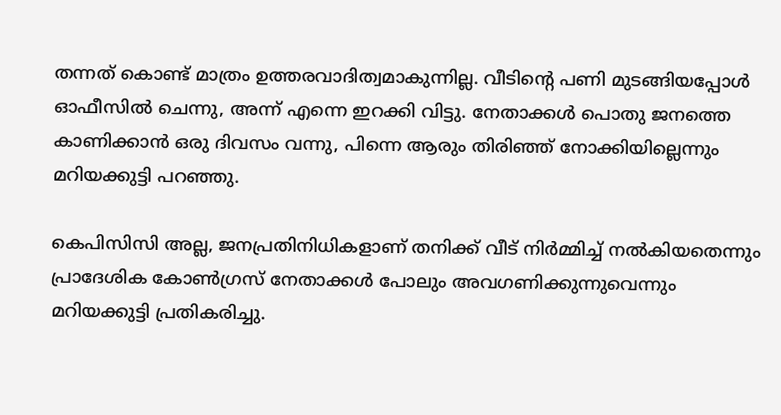തന്നത് കൊണ്ട് മാത്രം ഉത്തരവാദിത്വമാകുന്നില്ല. വീടിന്‍റെ പണി മുടങ്ങിയപ്പോൾ ഓഫീസിൽ ചെന്നു, അന്ന് എന്നെ ഇറക്കി വിട്ടു. നേതാക്കൾ പൊതു ജനത്തെ കാണിക്കാൻ ഒരു ദിവസം വന്നു, പിന്നെ ആരും തിരിഞ്ഞ് നോക്കിയില്ലെന്നും മറിയക്കുട്ടി പറഞ്ഞു.

കെപിസിസി അല്ല, ജനപ്രതിനിധികളാണ് തനിക്ക് വീട് നിർമ്മിച്ച് നൽകിയതെന്നും പ്രാദേശിക കോൺഗ്രസ് നേതാക്കൾ പോലും അവഗണിക്കുന്നുവെന്നും മറിയക്കുട്ടി പ്രതികരിച്ചു.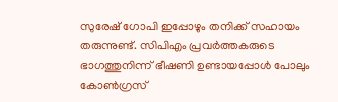സുരേഷ് ഗോപി ഇപ്പോഴും തനിക്ക് സഹായം തരുന്നുണ്ട്. സിപിഎം പ്രവർത്തകരുടെ ഭാഗത്തുനിന്ന് ഭീഷണി ഉണ്ടായപ്പോൾ പോലും കോൺഗ്രസ്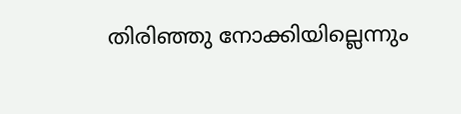തിരിഞ്ഞു നോക്കിയില്ലെന്നും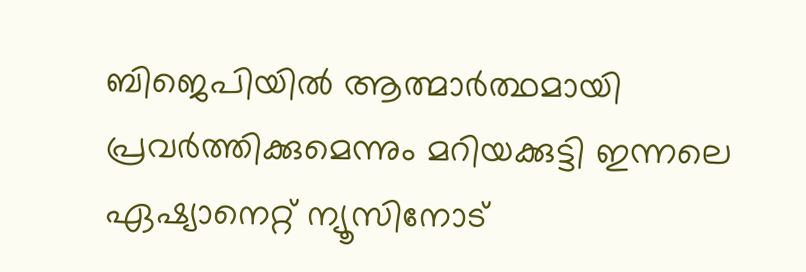ബിജെപിയിൽ ആത്മാർത്ഥമായി പ്രവർത്തിക്കുമെന്നും മറിയക്കുട്ടി ഇന്നലെ ഏഷ്യാനെറ്റ് ന്യൂസിനോട്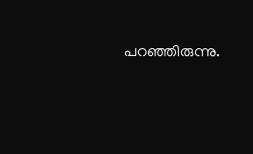പറഞ്ഞിരുന്നു.